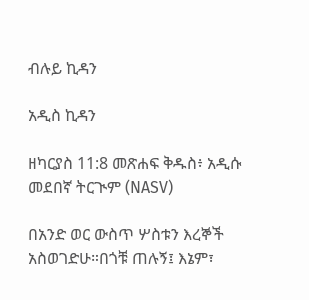ብሉይ ኪዳን

አዲስ ኪዳን

ዘካርያስ 11:8 መጽሐፍ ቅዱስ፥ አዲሱ መደበኛ ትርጒም (NASV)

በአንድ ወር ውስጥ ሦስቱን እረኞች አስወገድሁ።በጎቹ ጠሉኝ፤ እኔም፣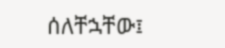ሰለቸኋቸው፤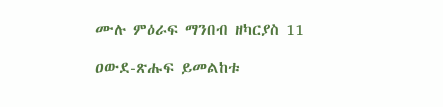ሙሉ ምዕራፍ ማንበብ ዘካርያስ 11

ዐውደ-ጽሑፍ ይመልከቱ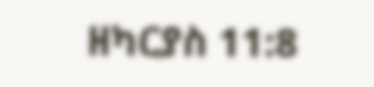ዘካርያስ 11:8